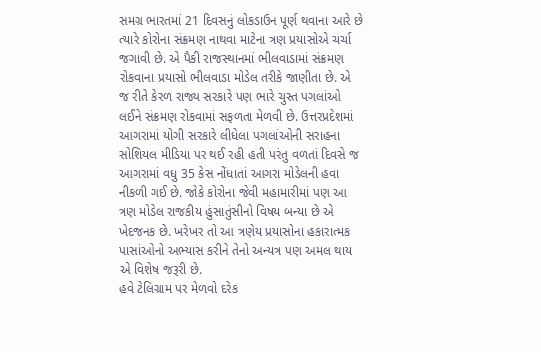સમગ્ર ભારતમાં 21 દિવસનું લોકડાઉન પૂર્ણ થવાના આરે છે ત્યારે કોરોના સંક્રમણ નાથવા માટેના ત્રણ પ્રયાસોએ ચર્ચા જગાવી છે. એ પૈકી રાજસ્થાનમાં ભીલવાડામાં સંક્રમણ રોકવાના પ્રયાસો ભીલવાડા મોડેલ તરીકે જાણીતા છે. એ જ રીતે કેરળ રાજ્ય સરકારે પણ ભારે ચુસ્ત પગલાંઓ લઈને સંક્રમણ રોકવામાં સફળતા મેળવી છે. ઉત્તરપ્રદેશમાં આગરામાં યોગી સરકારે લીધેલા પગલાંઓની સરાહના સોશિયલ મીડિયા પર થઈ રહી હતી પરંતુ વળતાં દિવસે જ આગરામાં વધુ 35 કેસ નોંધાતાં આગરા મોડેલની હવા નીકળી ગઈ છે. જોકે કોરોના જેવી મહામારીમાં પણ આ ત્રણ મોડેલ રાજકીય હુંસાતુંસીનો વિષય બન્યા છે એ ખેદજનક છે. ખરેખર તો આ ત્રણેય પ્રયાસોના હકારાત્મક પાસાંઓનો અભ્યાસ કરીને તેનો અન્યત્ર પણ અમલ થાય એ વિશેષ જરૂરી છે.
હવે ટેલિગ્રામ પર મેળવો દરેક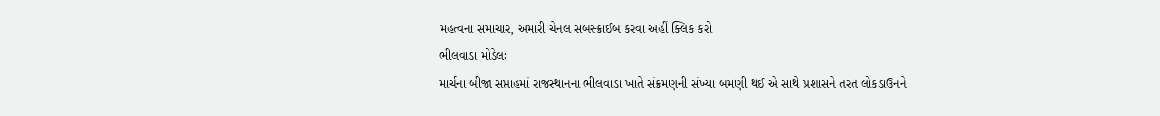મહત્વના સમાચાર, અમારી ચેનલ સબસ્ક્રાઈબ કરવા અહીં ક્લિક કરો
ભીલવાડા મોડેલઃ
માર્ચના બીજા સપ્તાહમાં રાજસ્થાનના ભીલવાડા ખાતે સંક્રમણની સંખ્યા બમણી થઈ એ સાથે પ્રશાસને તરત લોકડાઉનને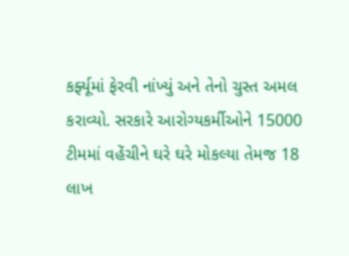કર્ફ્યૂમાં ફેરવી નાંખ્યું અને તેનો ચુસ્ત અમલ કરાવ્યો. સરકારે આરોગ્યકર્મીઓને 15000 ટીમમાં વહેંચીને ઘરે ઘરે મોકલ્યા તેમજ 18 લાખ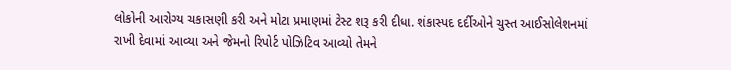લોકોની આરોગ્ય ચકાસણી કરી અને મોટા પ્રમાણમાં ટેસ્ટ શરૂ કરી દીધા. શંકાસ્પદ દર્દીઓને ચુસ્ત આઈસોલેશનમાં રાખી દેવામાં આવ્યા અને જેમનો રિપોર્ટ પોઝિટિવ આવ્યો તેમને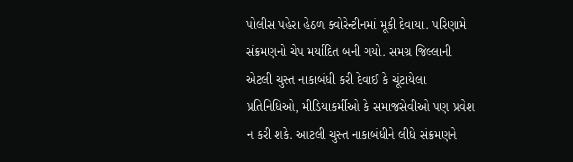પોલીસ પહેરા હેઠળ ક્વોરેન્ટીનમાં મૂકી દેવાયા. પરિણામે સંક્રમણનો ચેપ મર્યાદિત બની ગયો. સમગ્ર જિલ્લાની એટલી ચુસ્ત નાકાબંધી કરી દેવાઈ કે ચૂંટાયેલા પ્રતિનિધિઓ, મીડિયાકર્મીઓ કે સમાજસેવીઓ પણ પ્રવેશ ન કરી શકે. આટલી ચુસ્ત નાકાબંધીને લીધે સંક્રમણને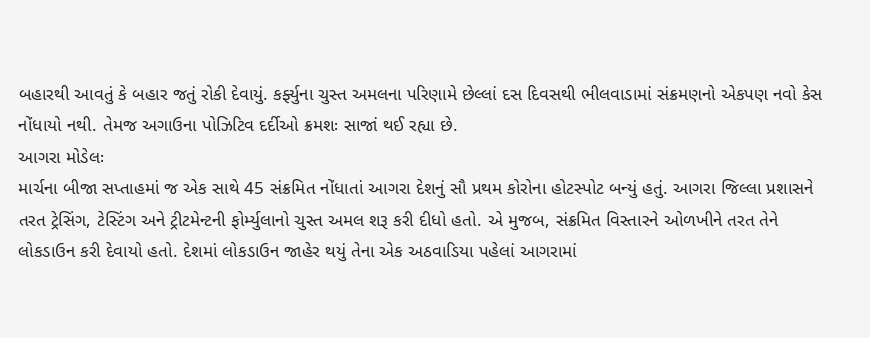બહારથી આવતું કે બહાર જતું રોકી દેવાયું. કર્ફ્યુના ચુસ્ત અમલના પરિણામે છેલ્લાં દસ દિવસથી ભીલવાડામાં સંક્રમણનો એકપણ નવો કેસ નોંધાયો નથી. તેમજ અગાઉના પોઝિટિવ દર્દીઓ ક્રમશઃ સાજાં થઈ રહ્યા છે.
આગરા મોડેલઃ
માર્ચના બીજા સપ્તાહમાં જ એક સાથે 45 સંક્રમિત નોંધાતાં આગરા દેશનું સૌ પ્રથમ કોરોના હોટસ્પોટ બન્યું હતું. આગરા જિલ્લા પ્રશાસને તરત ટ્રેસિંગ, ટેસ્ટિંગ અને ટ્રીટમેન્ટની ફોર્મ્યુલાનો ચુસ્ત અમલ શરૂ કરી દીધો હતો. એ મુજબ, સંક્રમિત વિસ્તારને ઓળખીને તરત તેને લોકડાઉન કરી દેવાયો હતો. દેશમાં લોકડાઉન જાહેર થયું તેના એક અઠવાડિયા પહેલાં આગરામાં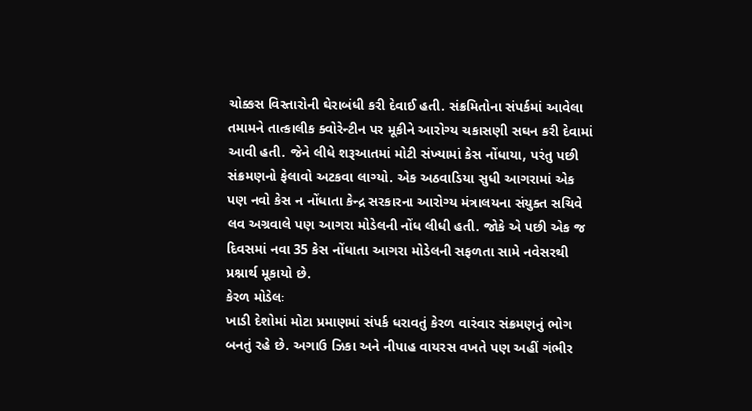ચોક્કસ વિસ્તારોની ઘેરાબંધી કરી દેવાઈ હતી. સંક્રમિતોના સંપર્કમાં આવેલા તમામને તાત્કાલીક ક્વોરેન્ટીન પર મૂકીને આરોગ્ય ચકાસણી સઘન કરી દેવામાં આવી હતી. જેને લીધે શરૂઆતમાં મોટી સંખ્યામાં કેસ નોંધાયા, પરંતુ પછી સંક્રમણનો ફેલાવો અટકવા લાગ્યો. એક અઠવાડિયા સુધી આગરામાં એક પણ નવો કેસ ન નોંધાતા કેન્દ્ર સરકારના આરોગ્ય મંત્રાલયના સંયુક્ત સચિવે લવ અગ્રવાલે પણ આગરા મોડેલની નોંધ લીધી હતી. જોકે એ પછી એક જ દિવસમાં નવા 35 કેસ નોંધાતા આગરા મોડેલની સફળતા સામે નવેસરથી પ્રશ્નાર્થ મૂકાયો છે.
કેરળ મોડેલઃ
ખાડી દેશોમાં મોટા પ્રમાણમાં સંપર્ક ધરાવતું કેરળ વારંવાર સંક્રમણનું ભોગ બનતું રહે છે. અગાઉ ઝિકા અને નીપાહ વાયરસ વખતે પણ અહીં ગંભીર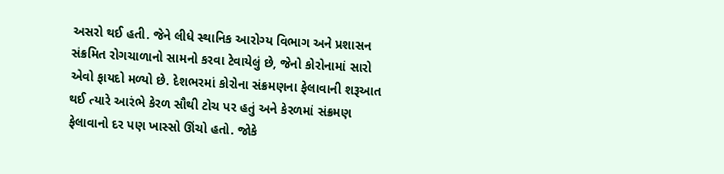અસરો થઈ હતી. જેને લીધે સ્થાનિક આરોગ્ય વિભાગ અને પ્રશાસન સંક્રમિત રોગચાળાનો સામનો કરવા ટેવાયેલું છે, જેનો કોરોનામાં સારો એવો ફાયદો મળ્યો છે. દેશભરમાં કોરોના સંક્રમણના ફેલાવાની શરૂઆત થઈ ત્યારે આરંભે કેરળ સૌથી ટોચ પર હતું અને કેરળમાં સંક્રમણ ફેલાવાનો દર પણ ખાસ્સો ઊંચો હતો. જોકે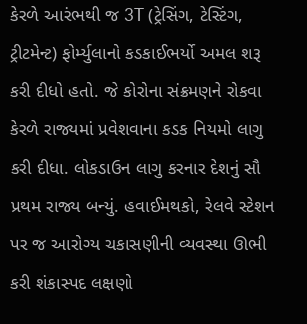કેરળે આરંભથી જ 3T (ટ્રેસિંગ, ટેસ્ટિંગ, ટ્રીટમેન્ટ) ફોર્મ્યુલાનો કડકાઈભર્યો અમલ શરૂ કરી દીધો હતો. જે કોરોના સંક્રમણને રોકવા કેરળે રાજ્યમાં પ્રવેશવાના કડક નિયમો લાગુ કરી દીધા. લોકડાઉન લાગુ કરનાર દેશનું સૌ પ્રથમ રાજ્ય બન્યું. હવાઈમથકો, રેલવે સ્ટેશન પર જ આરોગ્ય ચકાસણીની વ્યવસ્થા ઊભી કરી શંકાસ્પદ લક્ષણો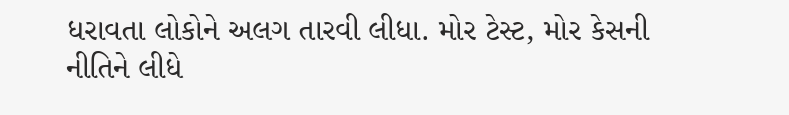ધરાવતા લોકોને અલગ તારવી લીધા. મોર ટેસ્ટ, મોર કેસની નીતિને લીધે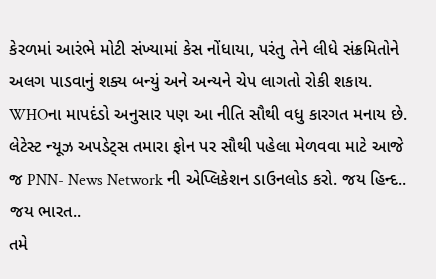કેરળમાં આરંભે મોટી સંખ્યામાં કેસ નોંધાયા, પરંતુ તેને લીધે સંક્રમિતોને અલગ પાડવાનું શક્ય બન્યું અને અન્યને ચેપ લાગતો રોકી શકાય. WHOના માપદંડો અનુસાર પણ આ નીતિ સૌથી વધુ કારગત મનાય છે.
લેટેસ્ટ ન્યૂઝ અપડેટ્સ તમારા ફોન પર સૌથી પહેલા મેળવવા માટે આજે જ PNN- News Network ની એપ્લિકેશન ડાઉનલોડ કરો. જય હિન્દ.. જય ભારત..
તમે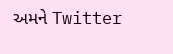અમને Twitter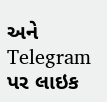અને Telegram પર લાઇક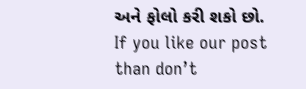અને ફોલો કરી શકો છો.
If you like our post than don’t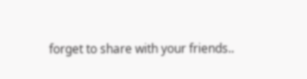forget to share with your friends..